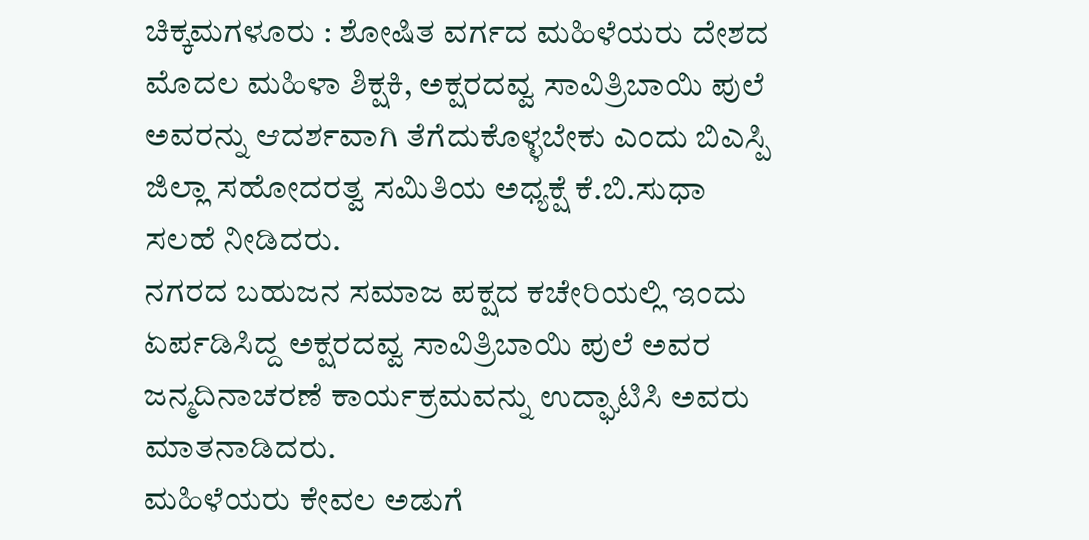ಚಿಕ್ಕಮಗಳೂರು : ಶೋಷಿತ ವರ್ಗದ ಮಹಿಳೆಯರು ದೇಶದ ಮೊದಲ ಮಹಿಳಾ ಶಿಕ್ಷಕಿ, ಅಕ್ಷರದವ್ವ ಸಾವಿತ್ರಿಬಾಯಿ ಪುಲೆ ಅವರನ್ನು ಆದರ್ಶವಾಗಿ ತೆಗೆದುಕೊಳ್ಳಬೇಕು ಎಂದು ಬಿಎಸ್ಪಿ ಜಿಲ್ಲಾ ಸಹೋದರತ್ವ ಸಮಿತಿಯ ಅಧ್ಯಕ್ಷೆ ಕೆ.ಬಿ.ಸುಧಾ ಸಲಹೆ ನೀಡಿದರು.
ನಗರದ ಬಹುಜನ ಸಮಾಜ ಪಕ್ಷದ ಕಚೇರಿಯಲ್ಲಿ ಇಂದು ಏರ್ಪಡಿಸಿದ್ದ ಅಕ್ಷರದವ್ವ ಸಾವಿತ್ರಿಬಾಯಿ ಪುಲೆ ಅವರ ಜನ್ಮದಿನಾಚರಣೆ ಕಾರ್ಯಕ್ರಮವನ್ನು ಉದ್ಘಾಟಿಸಿ ಅವರು ಮಾತನಾಡಿದರು.
ಮಹಿಳೆಯರು ಕೇವಲ ಅಡುಗೆ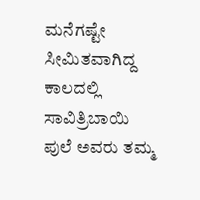ಮನೆಗಷ್ಟೇ ಸೀಮಿತವಾಗಿದ್ದ ಕಾಲದಲ್ಲಿ ಸಾವಿತ್ರಿಬಾಯಿ ಪುಲೆ ಅವರು ತಮ್ಮ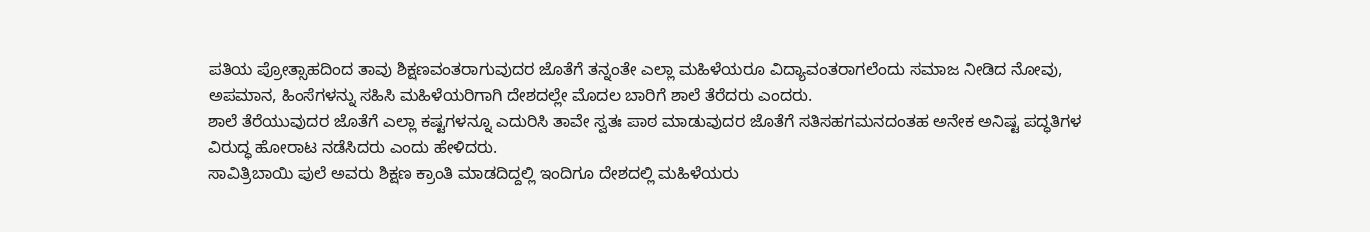ಪತಿಯ ಪ್ರೋತ್ಸಾಹದಿಂದ ತಾವು ಶಿಕ್ಷಣವಂತರಾಗುವುದರ ಜೊತೆಗೆ ತನ್ನಂತೇ ಎಲ್ಲಾ ಮಹಿಳೆಯರೂ ವಿದ್ಯಾವಂತರಾಗಲೆಂದು ಸಮಾಜ ನೀಡಿದ ನೋವು, ಅಪಮಾನ, ಹಿಂಸೆಗಳನ್ನು ಸಹಿಸಿ ಮಹಿಳೆಯರಿಗಾಗಿ ದೇಶದಲ್ಲೇ ಮೊದಲ ಬಾರಿಗೆ ಶಾಲೆ ತೆರೆದರು ಎಂದರು.
ಶಾಲೆ ತೆರೆಯುವುದರ ಜೊತೆಗೆ ಎಲ್ಲಾ ಕಷ್ಟಗಳನ್ನೂ ಎದುರಿಸಿ ತಾವೇ ಸ್ವತಃ ಪಾಠ ಮಾಡುವುದರ ಜೊತೆಗೆ ಸತಿಸಹಗಮನದಂತಹ ಅನೇಕ ಅನಿಷ್ಟ ಪದ್ಧತಿಗಳ ವಿರುದ್ಧ ಹೋರಾಟ ನಡೆಸಿದರು ಎಂದು ಹೇಳಿದರು.
ಸಾವಿತ್ರಿಬಾಯಿ ಪುಲೆ ಅವರು ಶಿಕ್ಷಣ ಕ್ರಾಂತಿ ಮಾಡದಿದ್ದಲ್ಲಿ ಇಂದಿಗೂ ದೇಶದಲ್ಲಿ ಮಹಿಳೆಯರು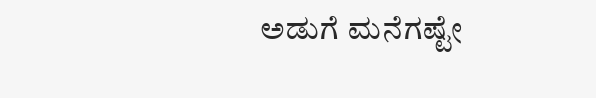ಅಡುಗೆ ಮನೆಗಷ್ಟೇ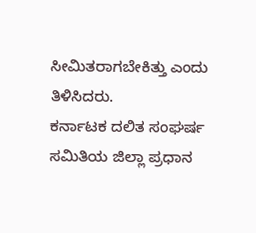ಸೀಮಿತರಾಗಬೇಕಿತ್ತು ಎಂದು ತಿಳಿಸಿದರು.
ಕರ್ನಾಟಕ ದಲಿತ ಸಂಘರ್ಷ ಸಮಿತಿಯ ಜಿಲ್ಲಾ ಪ್ರಧಾನ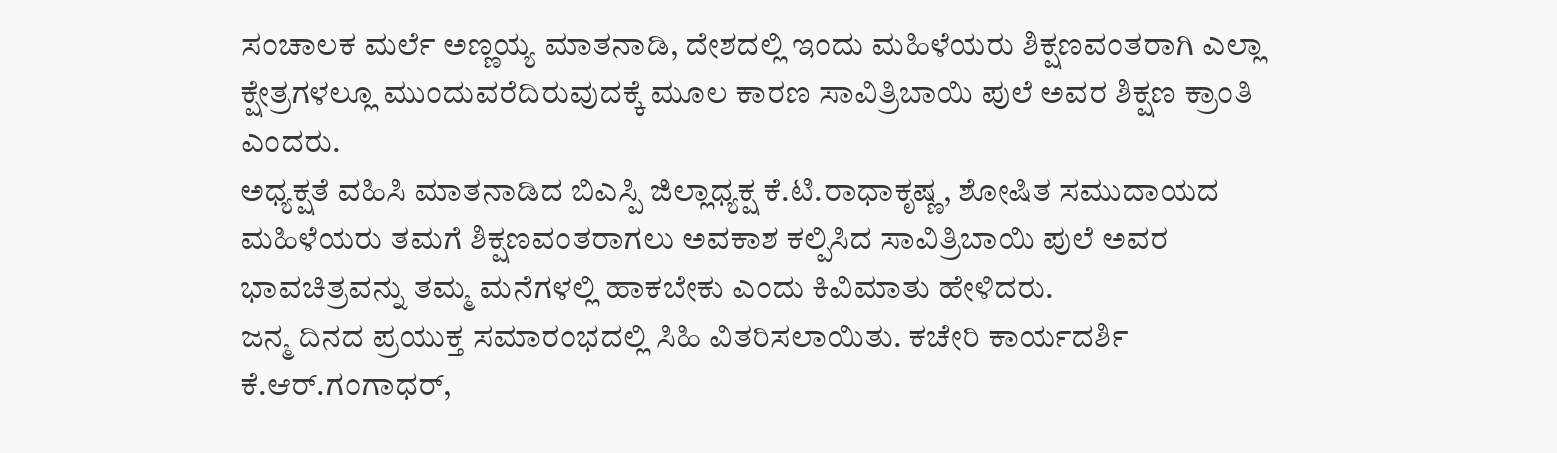ಸಂಚಾಲಕ ಮರ್ಲೆ ಅಣ್ಣಯ್ಯ ಮಾತನಾಡಿ, ದೇಶದಲ್ಲಿ ಇಂದು ಮಹಿಳೆಯರು ಶಿಕ್ಷಣವಂತರಾಗಿ ಎಲ್ಲಾ ಕ್ಷೇತ್ರಗಳಲ್ಲೂ ಮುಂದುವರೆದಿರುವುದಕ್ಕೆ ಮೂಲ ಕಾರಣ ಸಾವಿತ್ರಿಬಾಯಿ ಪುಲೆ ಅವರ ಶಿಕ್ಷಣ ಕ್ರಾಂತಿ ಎಂದರು.
ಅಧ್ಯಕ್ಷತೆ ವಹಿಸಿ ಮಾತನಾಡಿದ ಬಿಎಸ್ಪಿ ಜಿಲ್ಲಾಧ್ಯಕ್ಷ ಕೆ.ಟಿ.ರಾಧಾಕೃಷ್ಣ, ಶೋಷಿತ ಸಮುದಾಯದ ಮಹಿಳೆಯರು ತಮಗೆ ಶಿಕ್ಷಣವಂತರಾಗಲು ಅವಕಾಶ ಕಲ್ಪಿಸಿದ ಸಾವಿತ್ರಿಬಾಯಿ ಪುಲೆ ಅವರ ಭಾವಚಿತ್ರವನ್ನು ತಮ್ಮ ಮನೆಗಳಲ್ಲಿ ಹಾಕಬೇಕು ಎಂದು ಕಿವಿಮಾತು ಹೇಳಿದರು.
ಜನ್ಮ ದಿನದ ಪ್ರಯುಕ್ತ ಸಮಾರಂಭದಲ್ಲಿ ಸಿಹಿ ವಿತರಿಸಲಾಯಿತು. ಕಚೇರಿ ಕಾರ್ಯದರ್ಶಿ ಕೆ.ಆರ್.ಗಂಗಾಧರ್,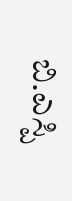ಬಿ.ಎಸ್ಪಿ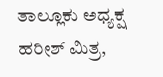ತಾಲ್ಲೂಕು ಅಧ್ಯಕ್ಷ ಹರೀಶ್ ಮಿತ್ರ,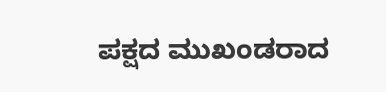ಪಕ್ಷದ ಮುಖಂಡರಾದ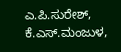ಎ.ಪಿ.ಸುರೇಶ್, ಕೆ.ಎಸ್.ಮಂಜುಳ,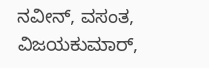ನವೀನ್, ವಸಂತ, ವಿಜಯಕುಮಾರ್,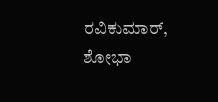ರವಿಕುಮಾರ್, ಶೋಭಾ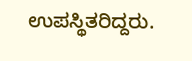ಉಪಸ್ಥಿತರಿದ್ದರು.